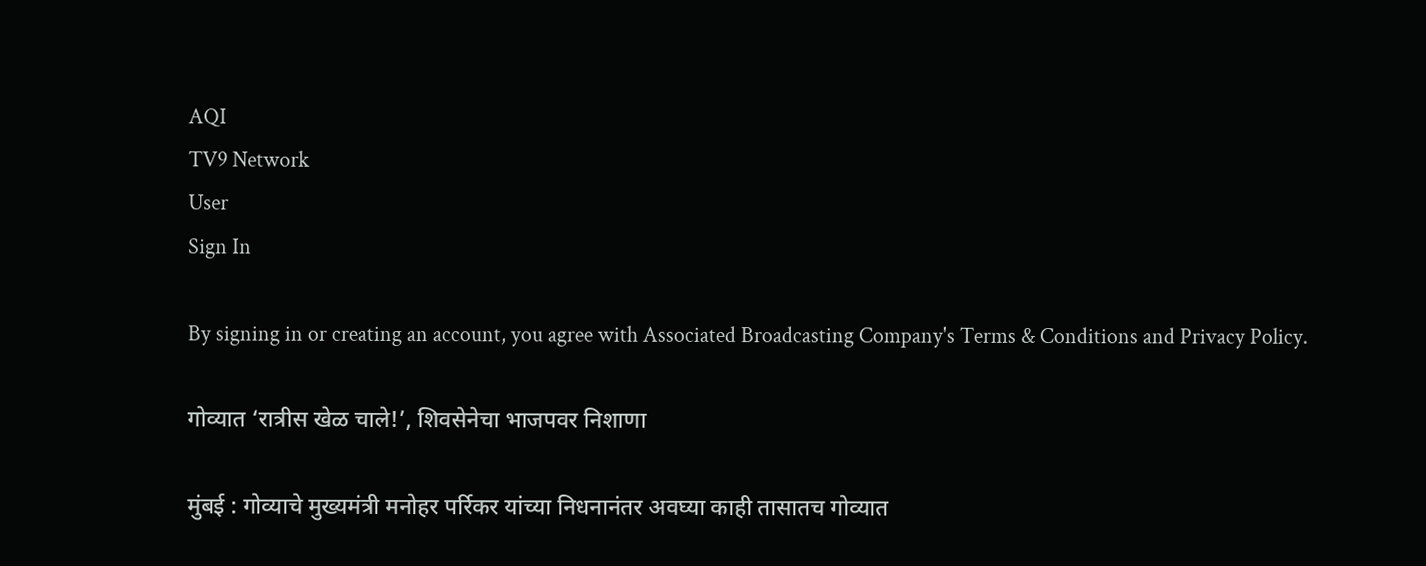AQI
TV9 Network
User
Sign In

By signing in or creating an account, you agree with Associated Broadcasting Company's Terms & Conditions and Privacy Policy.

गोव्यात ‘रात्रीस खेळ चाले!’, शिवसेनेचा भाजपवर निशाणा

मुंबई : गोव्याचे मुख्यमंत्री मनोहर पर्रिकर यांच्या निधनानंतर अवघ्या काही तासातच गोव्यात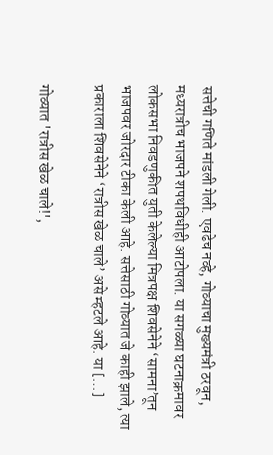सत्तेची गणिते मांडली गेली. एवढेच नव्हे, गोव्याचा मुख्यमंत्री ठरवून, मध्यरात्रीच भाजपने शपथविधीही आटोपला. या सगळ्या घटनाक्रमावर लोकसभा निवडणुकीत युती केलेल्या मित्रपक्ष शिवसेनेने ‘सामना’तून भाजपवर जोरदार टीका केली आहे. सत्तेसाठी गोव्यात जे काही झाले, त्या प्रकाराला शिवसेनेने ‘रात्रीस खेळ चाले’ असे म्हटले आहे. या […]

गोव्यात 'रात्रीस खेळ चाले!',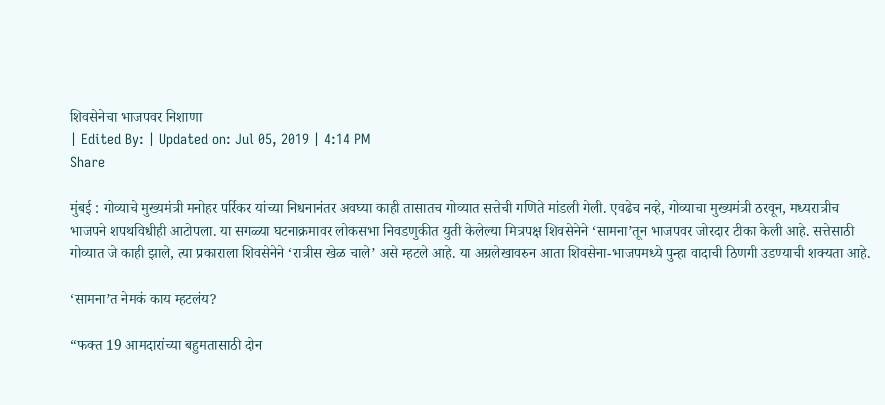शिवसेनेचा भाजपवर निशाणा
| Edited By: | Updated on: Jul 05, 2019 | 4:14 PM
Share

मुंबई : गोव्याचे मुख्यमंत्री मनोहर पर्रिकर यांच्या निधनानंतर अवघ्या काही तासातच गोव्यात सत्तेची गणिते मांडली गेली. एवढेच नव्हे, गोव्याचा मुख्यमंत्री ठरवून, मध्यरात्रीच भाजपने शपथविधीही आटोपला. या सगळ्या घटनाक्रमावर लोकसभा निवडणुकीत युती केलेल्या मित्रपक्ष शिवसेनेने ‘सामना’तून भाजपवर जोरदार टीका केली आहे. सत्तेसाठी गोव्यात जे काही झाले, त्या प्रकाराला शिवसेनेने ‘रात्रीस खेळ चाले’ असे म्हटले आहे. या अग्रलेखावरुन आता शिवसेना-भाजपमध्ये पुन्हा वादाची ठिणगी उडण्याची शक्यता आहे.

‘सामना’त नेमकं काय म्हटलंय?

“फक्त 19 आमदारांच्या बहुमतासाठी दोन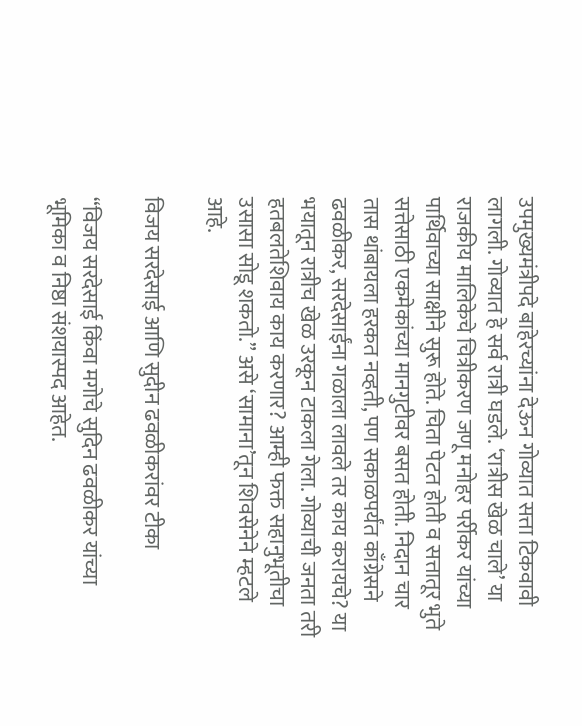उपमुख्यमंत्रीपदे बाहेरच्यांना देऊन गोव्यात सत्ता टिकवावी लागली. गोव्यात हे सर्व रात्री घडले. ‘रात्रीस खेळ चाले’ या राजकीय मालिकेचे चित्रीकरण जणू मनोहर पर्रीकर यांच्या पार्थिवाच्या साक्षीने सुरू होते. चिता पेटत होती व सत्तातूर भुते सत्तेसाठी एकमेकांच्या मानगुटीवर बसत होती. निदान चार तास थांबायला हरकत नव्हती, पण सकाळपर्यंत काँग्रेसने ढवळीकर, सरदेसाईंना गळाला लावले तर काय करायचे? या भयातून रात्रीच खेळ उरकून टाकला गेला. गोव्याची जनता तरी हतबलतेशिवाय काय करणार? आम्ही फक्त सहानुभूतीचा उसासा सोडू शकतो.” असे ‘सामाना’तून शिवसेनेने म्हटले आहे.

विजय सरदेसाई आणि सुदीन ढवळीकरांवर टीका

“विजय सरदेसाई किंवा मगोचे सुदिन ढवळीकर यांच्या भूमिका व निष्ठा संशयास्पद आहेत.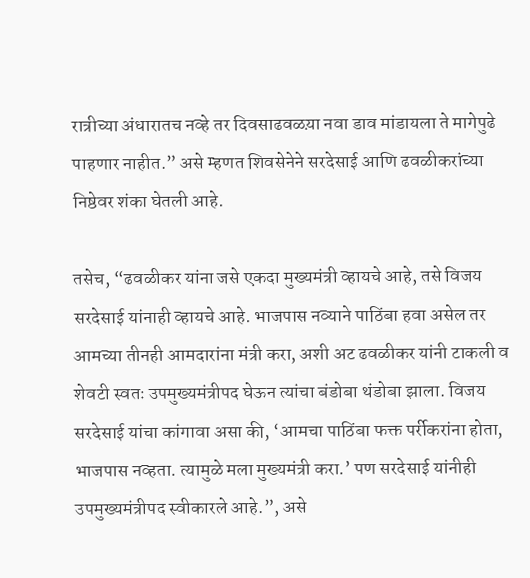रात्रीच्या अंधारातच नव्हे तर दिवसाढवळय़ा नवा डाव मांडायला ते मागेपुढे पाहणार नाहीत.” असे म्हणत शिवसेनेने सरदेसाई आणि ढवळीकरांच्या निष्ठेवर शंका घेतली आहे.

तसेच, “ढवळीकर यांना जसे एकदा मुख्यमंत्री व्हायचे आहे, तसे विजय सरदेसाई यांनाही व्हायचे आहे. भाजपास नव्याने पाठिंबा हवा असेल तर आमच्या तीनही आमदारांना मंत्री करा, अशी अट ढवळीकर यांनी टाकली व शेवटी स्वतः उपमुख्यमंत्रीपद घेऊन त्यांचा बंडोबा थंडोबा झाला. विजय सरदेसाई यांचा कांगावा असा की, ‘आमचा पाठिंबा फक्त पर्रीकरांना होता, भाजपास नव्हता. त्यामुळे मला मुख्यमंत्री करा.’ पण सरदेसाई यांनीही उपमुख्यमंत्रीपद स्वीकारले आहे.”, असे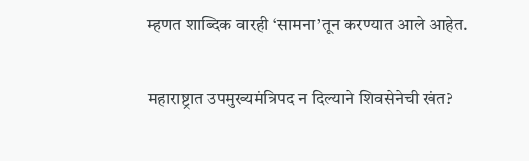म्हणत शाब्दिक वारही ‘सामना’तून करण्यात आले आहेत.

महाराष्ट्रात उपमुख्यमंत्रिपद न दिल्याने शिवसेनेची खंत?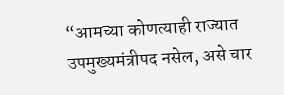“आमच्या कोणत्याही राज्यात उपमुख्यमंत्रीपद नसेल, असे चार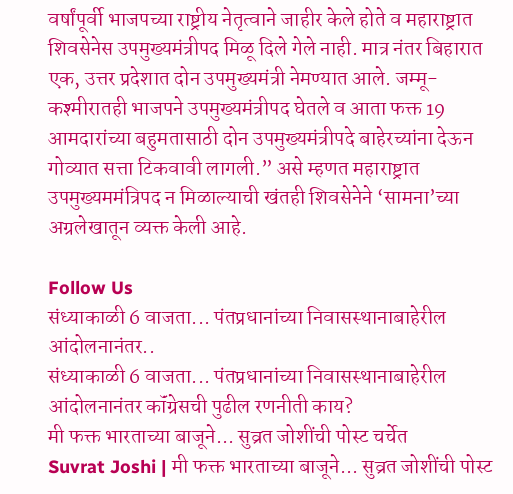वर्षांपूर्वी भाजपच्या राष्ट्रीय नेतृत्वाने जाहीर केले होते व महाराष्ट्रात शिवसेनेस उपमुख्यमंत्रीपद मिळू दिले गेले नाही. मात्र नंतर बिहारात एक, उत्तर प्रदेशात दोन उपमुख्यमंत्री नेमण्यात आले. जम्मू-कश्मीरातही भाजपने उपमुख्यमंत्रीपद घेतले व आता फक्त 19 आमदारांच्या बहुमतासाठी दोन उपमुख्यमंत्रीपदे बाहेरच्यांना देऊन गोव्यात सत्ता टिकवावी लागली.” असे म्हणत महाराष्ट्रात उपमुख्यममंत्रिपद न मिळाल्याची खंतही शिवसेनेने ‘सामना’च्या अग्रलेखातून व्यक्त केली आहे.

Follow Us
संध्याकाळी 6 वाजता... पंतप्रधानांच्या निवासस्थानाबाहेरील आंदोलनानंतर..
संध्याकाळी 6 वाजता... पंतप्रधानांच्या निवासस्थानाबाहेरील आंदोलनानंतर कॉंग्रेसची पुढील रणनीती काय?
मी फक्त भारताच्या बाजूने... सुव्रत जोशींची पोस्ट चर्चेत
Suvrat Joshi | मी फक्त भारताच्या बाजूने... सुव्रत जोशींची पोस्ट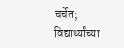चर्चेत; विद्यार्थ्यांच्या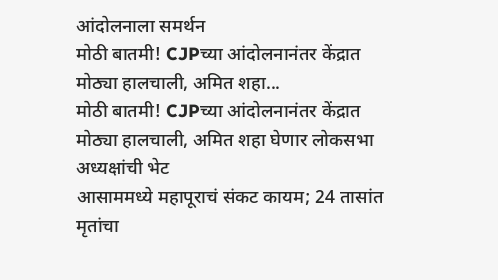आंदोलनाला समर्थन
मोठी बातमी! CJPच्या आंदोलनानंतर केंद्रात मोठ्या हालचाली, अमित शहा...
मोठी बातमी! CJPच्या आंदोलनानंतर केंद्रात मोठ्या हालचाली, अमित शहा घेणार लोकसभा अध्यक्षांची भेट
आसाममध्ये महापूराचं संकट कायम; 24 तासांत मृतांचा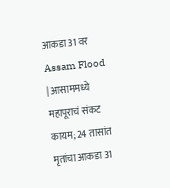आकडा 31 वर
Assam Flood | आसाममध्ये महापूराचं संकट कायम; 24 तासांत मृतांचा आकडा 31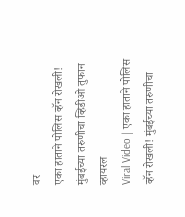वर
एका हाताने पोलिस व्हॅन रोखली! मुंबईच्या तरुणीचा व्हिडीओ तुफान व्हायरल
Viral Video | एका हाताने पोलिस व्हॅन रोखली! मुंबईच्या तरुणीचा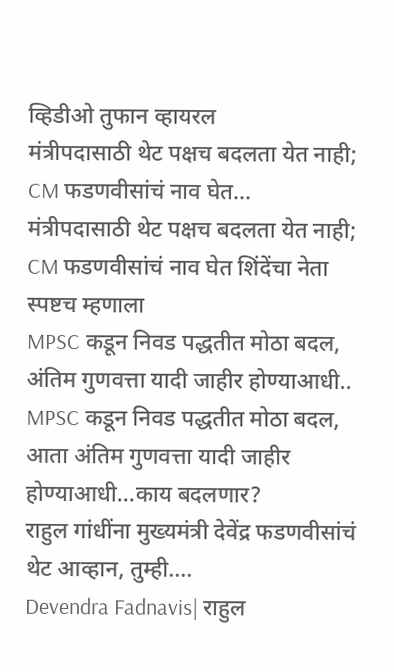व्हिडीओ तुफान व्हायरल
मंत्रीपदासाठी थेट पक्षच बदलता येत नाही; CM फडणवीसांचं नाव घेत...
मंत्रीपदासाठी थेट पक्षच बदलता येत नाही; CM फडणवीसांचं नाव घेत शिंदेंचा नेता स्पष्टच म्हणाला
MPSC कडून निवड पद्धतीत मोठा बदल, अंतिम गुणवत्ता यादी जाहीर होण्याआधी..
MPSC कडून निवड पद्धतीत मोठा बदल, आता अंतिम गुणवत्ता यादी जाहीर होण्याआधी...काय बदलणार?
राहुल गांधींना मुख्यमंत्री देवेंद्र फडणवीसांचं थेट आव्हान, तुम्ही....
Devendra Fadnavis| राहुल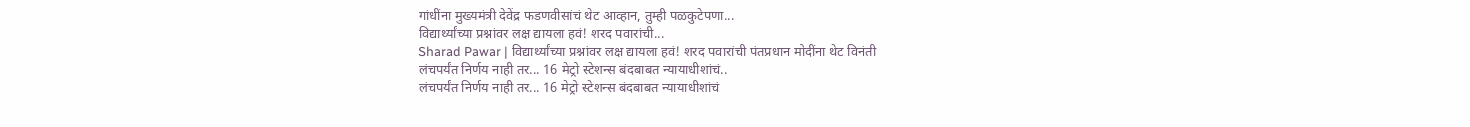गांधींना मुख्यमंत्री देवेंद्र फडणवीसांचं थेट आव्हान, तुम्ही पळकुटेपणा...
विद्यार्थ्यांच्या प्रश्नांवर लक्ष द्यायला हवं! शरद पवारांची...
Sharad Pawar | विद्यार्थ्यांच्या प्रश्नांवर लक्ष द्यायला हवं! शरद पवारांची पंतप्रधान मोदींना थेट विनंती
लंचपर्यंत निर्णय नाही तर... 16 मेट्रो स्टेशन्स बंदबाबत न्यायाधीशांचं..
लंचपर्यंत निर्णय नाही तर... 16 मेट्रो स्टेशन्स बंदबाबत न्यायाधीशांचं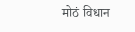मोठं विधान